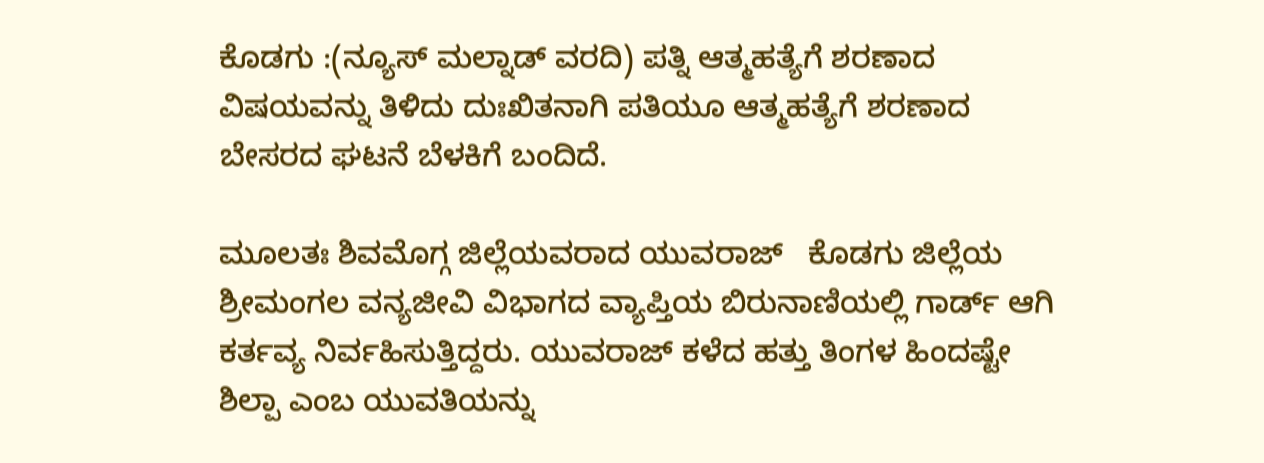ಕೊಡಗು :(ನ್ಯೂಸ್ ಮಲ್ನಾಡ್ ವರದಿ) ಪತ್ನಿ ಆತ್ಮಹತ್ಯೆಗೆ ಶರಣಾದ ವಿಷಯವನ್ನು ತಿಳಿದು ದುಃಖಿತನಾಗಿ ಪತಿಯೂ ಆತ್ಮಹತ್ಯೆಗೆ ಶರಣಾದ ಬೇಸರದ ಘಟನೆ ಬೆಳಕಿಗೆ ಬಂದಿದೆ.

ಮೂಲತಃ ಶಿವಮೊಗ್ಗ ಜಿಲ್ಲೆಯವರಾದ ಯುವರಾಜ್   ಕೊಡಗು ಜಿಲ್ಲೆಯ ಶ್ರೀಮಂಗಲ ವನ್ಯಜೀವಿ ವಿಭಾಗದ ವ್ಯಾಪ್ತಿಯ ಬಿರುನಾಣಿಯಲ್ಲಿ ಗಾರ್ಡ್ ಆಗಿ ಕರ್ತವ್ಯ ನಿರ್ವಹಿಸುತ್ತಿದ್ದರು. ಯುವರಾಜ್ ಕಳೆದ ಹತ್ತು ತಿಂಗಳ ಹಿಂದಷ್ಟೇ ಶಿಲ್ಪಾ ಎಂಬ ಯುವತಿಯನ್ನು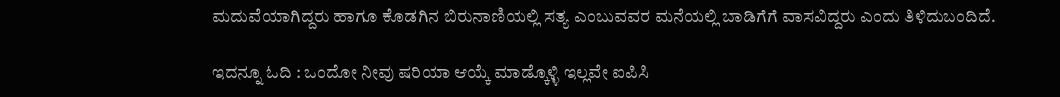ಮದುವೆಯಾಗಿದ್ದರು ಹಾಗೂ ಕೊಡಗಿನ ಬಿರುನಾಣಿಯಲ್ಲಿ ಸತ್ಯ ಎಂಬುವವರ ಮನೆಯಲ್ಲಿ ಬಾಡಿಗೆಗೆ ವಾಸವಿದ್ದರು ಎಂದು ತಿಳಿದುಬಂದಿದೆ.

ಇದನ್ನೂ ಓದಿ : ಒಂದೋ ನೀವು ಷರಿಯಾ ಆಯ್ಕೆ ಮಾಡ್ಕೊಳ್ಳಿ ಇಲ್ಲವೇ ಐಪಿಸಿ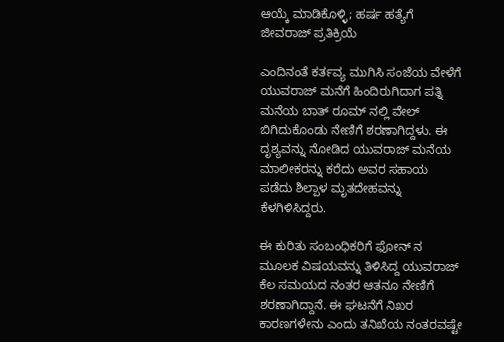ಆಯ್ಕೆ ಮಾಡಿಕೊಳ್ಳಿ; ಹರ್ಷ ಹತ್ಯೆಗೆ ಜೀವರಾಜ್ ಪ್ರತಿಕ್ರಿಯೆ

ಎಂದಿನಂತೆ ಕರ್ತವ್ಯ ಮುಗಿಸಿ ಸಂಜೆಯ ವೇಳೆಗೆ ಯುವರಾಜ್ ಮನೆಗೆ ಹಿಂದಿರುಗಿದಾಗ ಪತ್ನಿ ಮನೆಯ ಬಾತ್ ರೂಮ್ ನಲ್ಲಿ ವೇಲ್ ಬಿಗಿದುಕೊಂಡು ನೇಣಿಗೆ ಶರಣಾಗಿದ್ದಳು. ಈ ದೃಶ್ಯವನ್ನು ನೋಡಿದ ಯುವರಾಜ್ ಮನೆಯ ಮಾಲೀಕರನ್ನು ಕರೆದು ಅವರ ಸಹಾಯ ಪಡೆದು ಶಿಲ್ಪಾಳ ಮೃತದೇಹವನ್ನು ಕೆಳಗಿಳಿಸಿದ್ದರು.

ಈ ಕುರಿತು ಸಂಬಂಧಿಕರಿಗೆ ಫೋನ್ ನ ಮೂಲಕ ವಿಷಯವನ್ನು ತಿಳಿಸಿದ್ದ ಯುವರಾಜ್ ಕೆಲ ಸಮಯದ ನಂತರ ಆತನೂ ನೇಣಿಗೆ ಶರಣಾಗಿದ್ದಾನೆ. ಈ ಘಟನೆಗೆ ನಿಖರ ಕಾರಣಗಳೇನು ಎಂದು ತನಿಖೆಯ ನಂತರವಷ್ಟೇ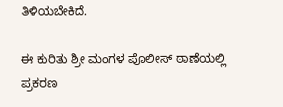ತಿಳಿಯಬೇಕಿದೆ.

ಈ ಕುರಿತು ಶ್ರೀ ಮಂಗಳ ಪೊಲೀಸ್ ಠಾಣೆಯಲ್ಲಿ ಪ್ರಕರಣ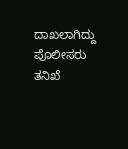ದಾಖಲಾಗಿದ್ದು ಪೊಲೀಸರು ತನಿಖೆ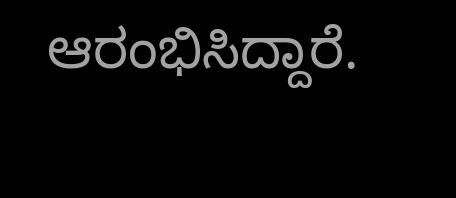ಆರಂಭಿಸಿದ್ದಾರೆ.